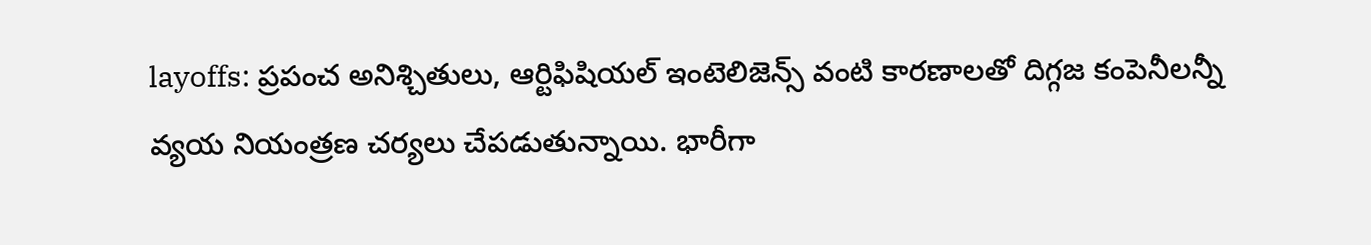layoffs: ప్రపంచ అనిశ్చితులు, ఆర్టిఫిషియల్ ఇంటెలిజెన్స్ వంటి కారణాలతో దిగ్గజ కంపెనీలన్నీ వ్యయ నియంత్రణ చర్యలు చేపడుతున్నాయి. భారీగా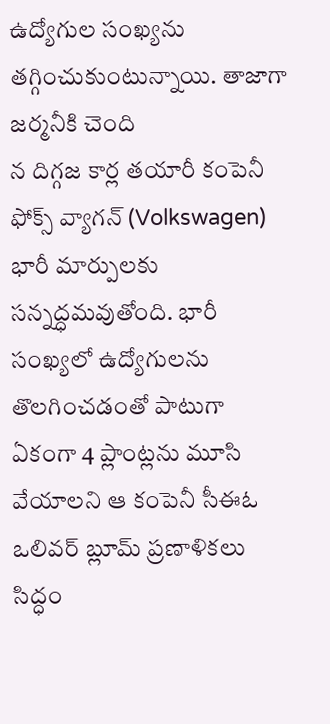ఉద్యోగుల సంఖ్యను తగ్గించుకుంటున్నాయి. తాజాగా జర్మనీకి చెంది
న దిగ్గజ కార్ల తయారీ కంపెనీ ఫోక్స్ వ్యాగన్ (Volkswagen) భారీ మార్పులకు సన్నద్ధమవుతోంది. భారీ సంఖ్యలో ఉద్యోగులను తొలగించడంతో పాటుగా ఏకంగా 4 ప్లాంట్లను మూసి వేయాలని ఆ కంపెనీ సీఈఓ ఒలివర్ బ్లూమ్ ప్రణాళికలు సిద్ధం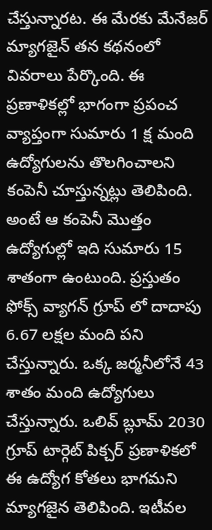చేస్తున్నారట. ఈ మేరకు మేనేజర్ మ్యాగజైన్ తన కథనంలో వివరాలు పేర్కొంది. ఈ ప్రణాళికల్లో భాగంగా ప్రపంచ వ్యాప్తంగా సుమారు 1 క్ష మంది ఉద్యోగులను తొలగించాలని కంపెనీ చూస్తున్నట్లు తెలిపింది. అంటే ఆ కంపెనీ మొత్తం ఉద్యోగుల్లో ఇది సుమారు 15 శాతంగా ఉంటుంది. ప్రస్తుతం ఫోక్స్ వ్యాగన్ గ్రూప్ లో దాదాపు 6.67 లక్షల మంది పని చేస్తున్నారు. ఒక్క జర్మనీలోనే 43 శాతం మంది ఉద్యోగులు చేస్తున్నారు. ఒలివ్ బ్లూమ్ 2030 గ్రూప్ టార్గెట్ పిక్చర్ ప్రణాళికలో ఈ ఉద్యోగ కోతలు భాగమని మ్యాగజైన తెలిపింది. ఇటీవల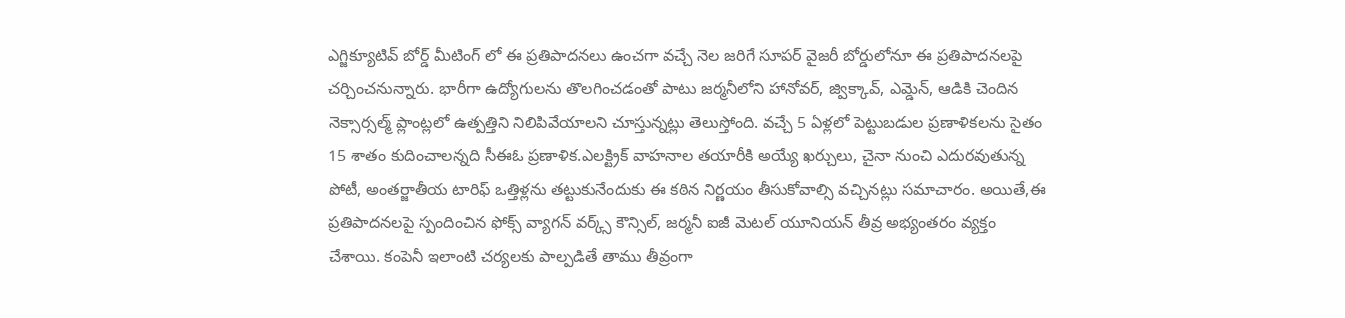ఎగ్జిక్యూటివ్ బోర్డ్ మీటింగ్ లో ఈ ప్రతిపాదనలు ఉంచగా వచ్చే నెల జరిగే సూపర్ వైజరీ బోర్డులోనూ ఈ ప్రతిపాదనలపై చర్చించనున్నారు. భారీగా ఉద్యోగులను తొలగించడంతో పాటు జర్మనీలోని హానోవర్, జ్విక్కావ్, ఎమ్డెన్, ఆడికి చెందిన నెక్సార్సల్మ్ ప్లాంట్లలో ఉత్పత్తిని నిలిపివేయాలని చూస్తున్నట్లు తెలుస్తోంది. వచ్చే 5 ఏళ్లలో పెట్టుబడుల ప్రణాళికలను సైతం 15 శాతం కుదించాలన్నది సీఈఓ ప్రణాళిక.ఎలక్ట్రిక్ వాహనాల తయారీకి అయ్యే ఖర్చులు, చైనా నుంచి ఎదురవుతున్న పోటీ, అంతర్జాతీయ టారిఫ్ ఒత్తిళ్లను తట్టుకునేందుకు ఈ కఠిన నిర్ణయం తీసుకోవాల్సి వచ్చినట్లు సమాచారం. అయితే,ఈ ప్రతిపాదనలపై స్పందించిన ఫోక్స్ వ్యాగన్ వర్క్స్ కౌన్సిల్, జర్మనీ ఐజీ మెటల్ యూనియన్ తీవ్ర అభ్యంతరం వ్యక్తం చేశాయి. కంపెనీ ఇలాంటి చర్యలకు పాల్పడితే తాము తీవ్రంగా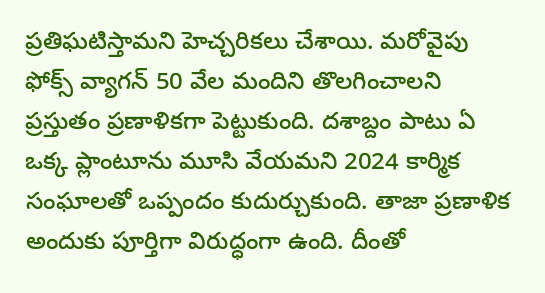ప్రతిఘటిస్తామని హెచ్చరికలు చేశాయి. మరోవైపు ఫోక్స్ వ్యాగన్ 50 వేల మందిని తొలగించాలని ప్రస్తుతం ప్రణాళికగా పెట్టుకుంది. దశాబ్దం పాటు ఏ ఒక్క ప్లాంటూను మూసి వేయమని 2024 కార్మిక సంఘాలతో ఒప్పందం కుదుర్చుకుంది. తాజా ప్రణాళిక అందుకు పూర్తిగా విరుద్ధంగా ఉంది. దీంతో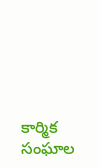కార్మిక సంఘాల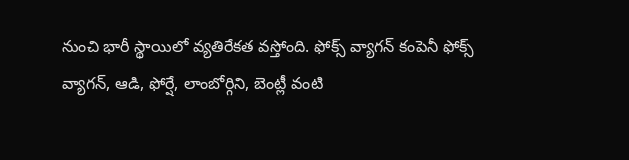నుంచి భారీ స్థాయిలో వ్యతిరేకత వస్తోంది. ఫోక్స్ వ్యాగన్ కంపెనీ ఫోక్స్ వ్యాగన్, ఆడి, ఫోర్షే, లాంబోర్గిని, బెంట్లీ వంటి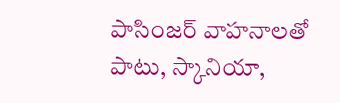పాసింజర్ వాహనాలతో పాటు, స్కానియా,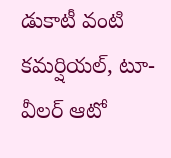డుకాటీ వంటి కమర్షియల్, టూ- వీలర్ ఆటో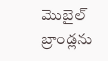మొబైల్ బ్రాండ్లను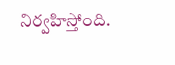నిర్వహిస్తోంది.